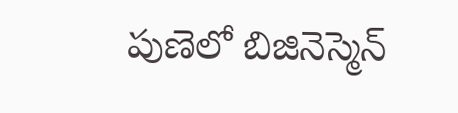పుణెలో బిజినెస్మెన్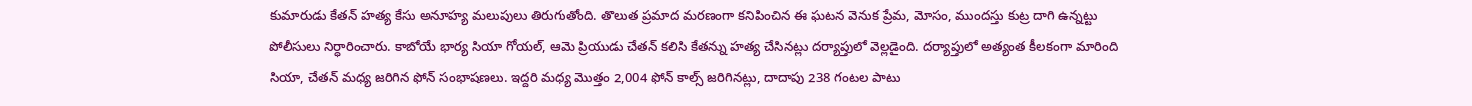కుమారుడు కేతన్ హత్య కేసు అనూహ్య మలుపులు తిరుగుతోంది. తొలుత ప్రమాద మరణంగా కనిపించిన ఈ ఘటన వెనుక ప్రేమ, మోసం, ముందస్తు కుట్ర దాగి ఉన్నట్టు పోలీసులు నిర్ధారించారు. కాబోయే భార్య సియా గోయల్, ఆమె ప్రియుడు చేతన్ కలిసి కేతన్ను హత్య చేసినట్లు దర్యాప్తులో వెల్లడైంది. దర్యాప్తులో అత్యంత కీలకంగా మారింది సియా, చేతన్ మధ్య జరిగిన ఫోన్ సంభాషణలు. ఇద్దరి మధ్య మొత్తం 2,004 ఫోన్ కాల్స్ జరిగినట్లు, దాదాపు 238 గంటల పాటు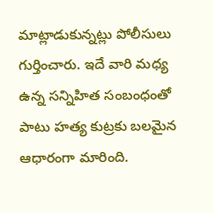మాట్లాడుకున్నట్లు పోలీసులు గుర్తించారు. ఇదే వారి మధ్య ఉన్న సన్నిహిత సంబంధంతో పాటు హత్య కుట్రకు బలమైన ఆధారంగా మారింది.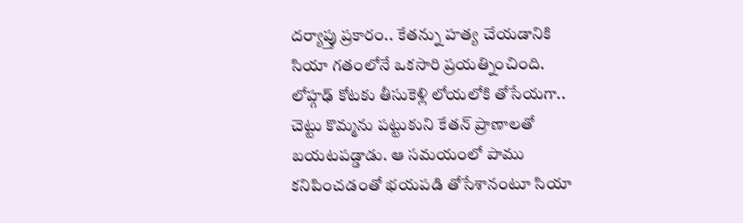దర్యాప్తు ప్రకారం.. కేతన్ను హత్య చేయడానికి సియా గతంలోనే ఒకసారి ప్రయత్నించింది. లోహ్గఢ్ కోటకు తీసుకెళ్లి లోయలోకి తోసేయగా.. చెట్టు కొమ్మను పట్టుకుని కేతన్ ప్రాణాలతో బయటపడ్డాడు. ఆ సమయంలో పాము కనిపించడంతో భయపడి తోసేశానంటూ సియా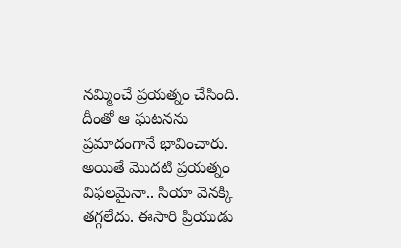నమ్మించే ప్రయత్నం చేసింది. దీంతో ఆ ఘటనను ప్రమాదంగానే భావించారు. అయితే మొదటి ప్రయత్నం విఫలమైనా.. సియా వెనక్కి తగ్గలేదు. ఈసారి ప్రియుడు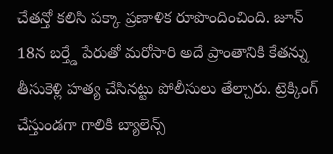చేతన్తో కలిసి పక్కా ప్రణాళిక రూపొందించింది. జూన్ 18న బర్త్డే పేరుతో మరోసారి అదే ప్రాంతానికి కేతన్ను తీసుకెళ్లి హత్య చేసినట్టు పోలీసులు తేల్చారు. ట్రెక్కింగ్ చేస్తుండగా గాలికి బ్యాలెన్స్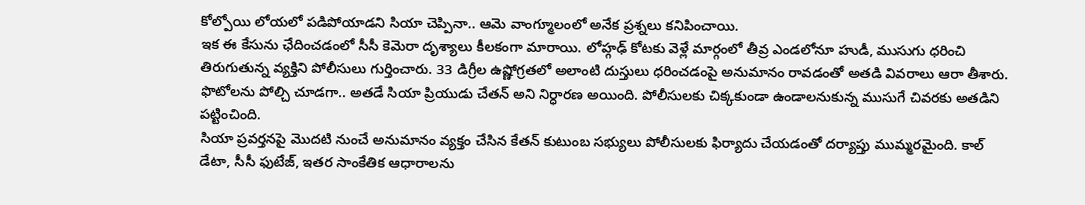కోల్పోయి లోయలో పడిపోయాడని సియా చెప్పినా.. ఆమె వాంగ్మూలంలో అనేక ప్రశ్నలు కనిపించాయి.
ఇక ఈ కేసును ఛేదించడంలో సీసీ కెమెరా దృశ్యాలు కీలకంగా మారాయి. లోహ్గఢ్ కోటకు వెళ్లే మార్గంలో తీవ్ర ఎండలోనూ హుడీ, ముసుగు ధరించి తిరుగుతున్న వ్యక్తిని పోలీసులు గుర్తించారు. 33 డిగ్రీల ఉష్ణోగ్రతలో అలాంటి దుస్తులు ధరించడంపై అనుమానం రావడంతో అతడి వివరాలు ఆరా తీశారు. ఫొటోలను పోల్చి చూడగా.. అతడే సియా ప్రియుడు చేతన్ అని నిర్ధారణ అయింది. పోలీసులకు చిక్కకుండా ఉండాలనుకున్న ముసుగే చివరకు అతడిని పట్టించింది.
సియా ప్రవర్తనపై మొదటి నుంచే అనుమానం వ్యక్తం చేసిన కేతన్ కుటుంబ సభ్యులు పోలీసులకు ఫిర్యాదు చేయడంతో దర్యాప్తు ముమ్మరమైంది. కాల్ డేటా, సీసీ ఫుటేజ్, ఇతర సాంకేతిక ఆధారాలను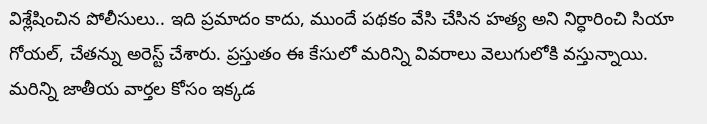విశ్లేషించిన పోలీసులు.. ఇది ప్రమాదం కాదు, ముందే పథకం వేసి చేసిన హత్య అని నిర్ధారించి సియా గోయల్, చేతన్ను అరెస్ట్ చేశారు. ప్రస్తుతం ఈ కేసులో మరిన్ని వివరాలు వెలుగులోకి వస్తున్నాయి.
మరిన్ని జాతీయ వార్తల కోసం ఇక్కడ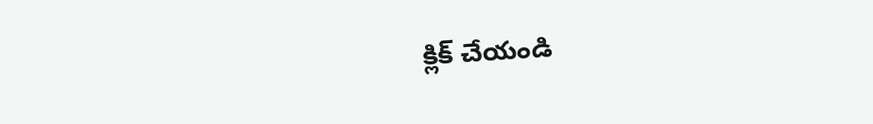క్లిక్ చేయండి